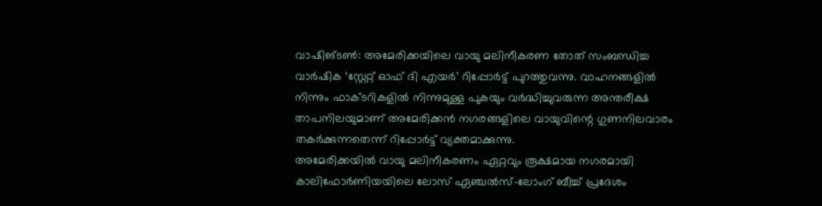വാഷിങ്ടൺ: അമേരിക്കയിലെ വായു മലിനീകരണ തോത് സംബന്ധിച്ച വാർഷിക ‘സ്റ്റേറ്റ് ഓഫ് ദി എയർ’ റിപ്പോർട്ട് പുറത്തുവന്നു. വാഹനങ്ങളിൽ നിന്നും ഫാക്ടറികളിൽ നിന്നുമുള്ള പുകയും വർദ്ധിച്ചുവരുന്ന അന്തരീക്ഷ താപനിലയുമാണ് അമേരിക്കൻ നഗരങ്ങളിലെ വായുവിന്റെ ഗുണനിലവാരം തകർക്കുന്നതെന്ന് റിപ്പോർട്ട് വ്യക്തമാക്കുന്നു.
അമേരിക്കയിൽ വായു മലിനീകരണം ഏറ്റവും രൂക്ഷമായ നഗരമായി കാലിഫോർണിയയിലെ ലോസ് ഏഞ്ചൽസ്-ലോംഗ് ബീച്ച് പ്രദേശം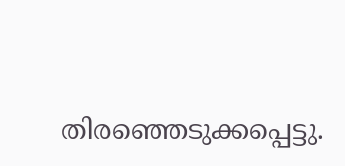തിരഞ്ഞെടുക്കപ്പെട്ടു.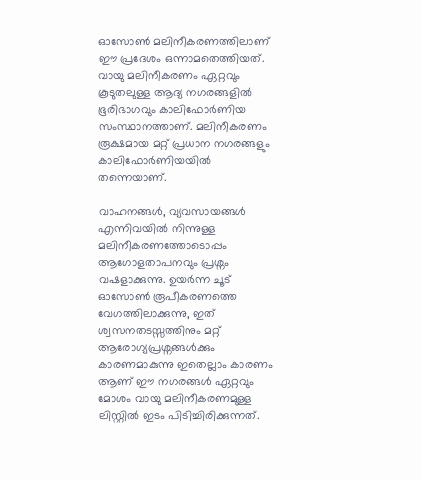ഓസോൺ മലിനീകരണത്തിലാണ് ഈ പ്രദേശം ഒന്നാമതെത്തിയത്. വായു മലിനീകരണം ഏറ്റവും കൂടുതലുള്ള ആദ്യ നഗരങ്ങളിൽ ഭൂരിഭാഗവും കാലിഫോർണിയ സംസ്ഥാനത്താണ്. മലിനീകരണം രൂക്ഷമായ മറ്റ് പ്രധാന നഗരങ്ങളും കാലിഫോർണിയയിൽ തന്നെയാണ്.

വാഹനങ്ങൾ, വ്യവസായങ്ങൾ എന്നിവയിൽ നിന്നുള്ള മലിനീകരണത്തോടൊപ്പം ആഗോളതാപനവും പ്രശ്നം വഷളാക്കുന്നു. ഉയർന്ന ചൂട് ഓസോൺ രൂപീകരണത്തെ വേഗത്തിലാക്കുന്നു, ഇത് ശ്വസനതടസ്സത്തിനും മറ്റ് ആരോഗ്യപ്രശ്നങ്ങൾക്കും കാരണമാകുന്നു ഇതെല്ലാം കാരണം ആണ് ഈ നഗരങ്ങൾ ഏറ്റവും മോശം വായു മലിനീകരണമുള്ള ലിസ്റ്റിൽ ഇടം പിടിച്ചിരിക്കുന്നത്.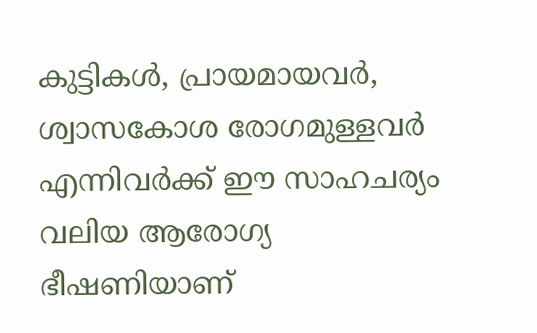കുട്ടികൾ, പ്രായമായവർ, ശ്വാസകോശ രോഗമുള്ളവർ എന്നിവർക്ക് ഈ സാഹചര്യം വലിയ ആരോഗ്യ ഭീഷണിയാണ്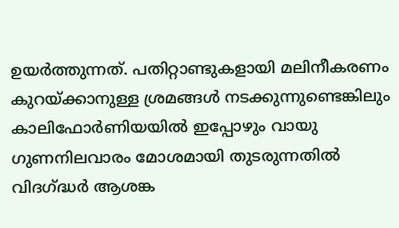ഉയർത്തുന്നത്. പതിറ്റാണ്ടുകളായി മലിനീകരണം കുറയ്ക്കാനുള്ള ശ്രമങ്ങൾ നടക്കുന്നുണ്ടെങ്കിലും കാലിഫോർണിയയിൽ ഇപ്പോഴും വായു ഗുണനിലവാരം മോശമായി തുടരുന്നതിൽ വിദഗ്ദ്ധർ ആശങ്ക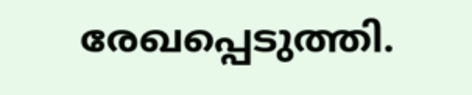രേഖപ്പെടുത്തി.